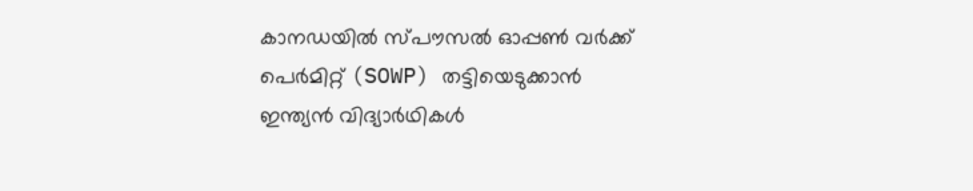കാനഡയിൽ സ്പൗസൽ ഓപ്പൺ വർക്ക് പെർമിറ്റ് (SOWP) തട്ടിയെടുക്കാൻ ഇന്ത്യൻ വിദ്യാർഥികൾ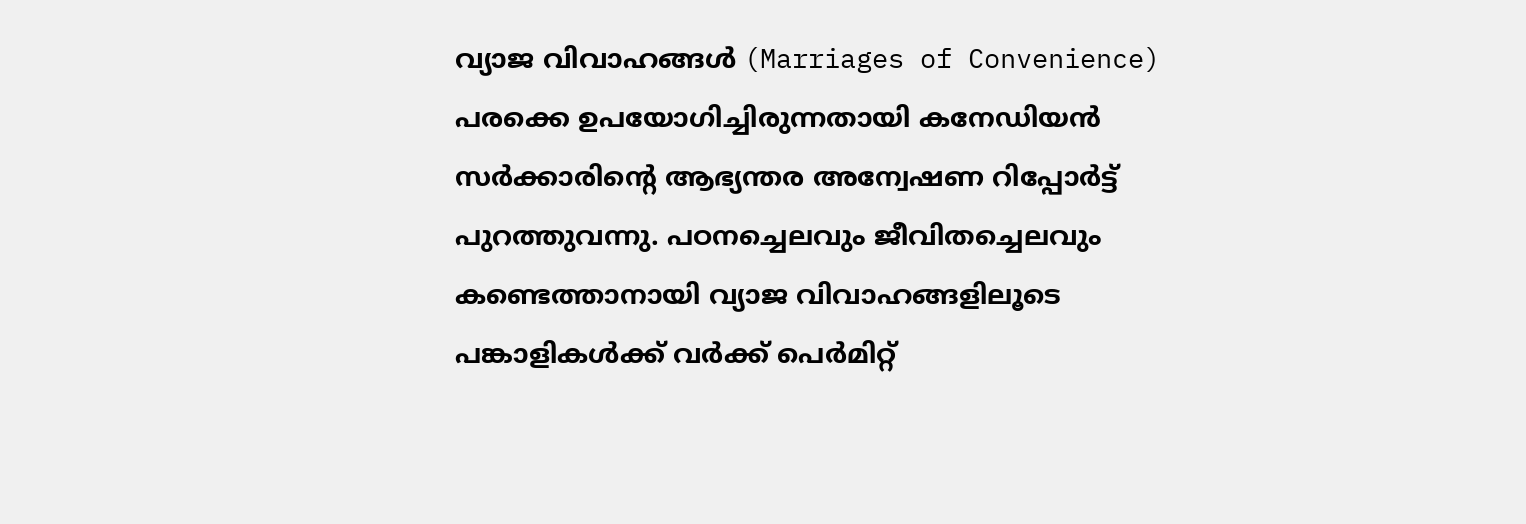വ്യാജ വിവാഹങ്ങൾ (Marriages of Convenience) പരക്കെ ഉപയോഗിച്ചിരുന്നതായി കനേഡിയൻ സർക്കാരിൻ്റെ ആഭ്യന്തര അന്വേഷണ റിപ്പോർട്ട് പുറത്തുവന്നു. പഠനച്ചെലവും ജീവിതച്ചെലവും കണ്ടെത്താനായി വ്യാജ വിവാഹങ്ങളിലൂടെ പങ്കാളികൾക്ക് വർക്ക് പെർമിറ്റ്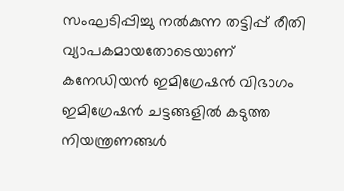സംഘടിപ്പിച്ചു നൽകുന്ന തട്ടിപ്പ് രീതി വ്യാപകമായതോടെയാണ് കനേഡിയൻ ഇമിഗ്രേഷൻ വിഭാഗം ഇമിഗ്രേഷൻ ചട്ടങ്ങളിൽ കടുത്ത നിയന്ത്രണങ്ങൾ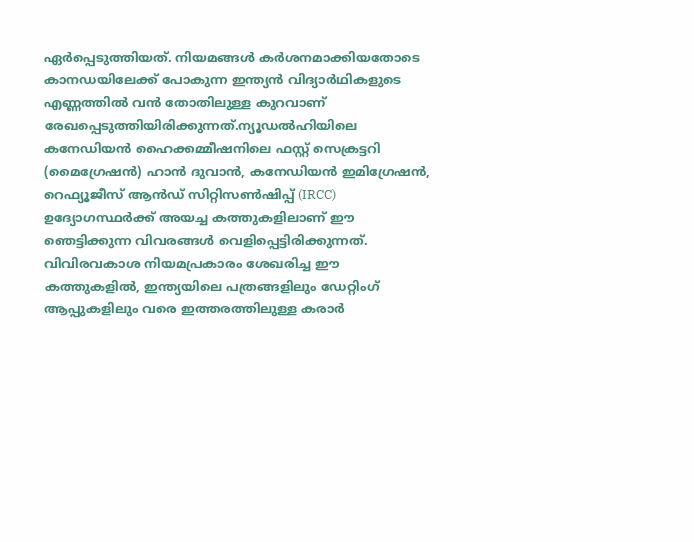ഏർപ്പെടുത്തിയത്. നിയമങ്ങൾ കർശനമാക്കിയതോടെ കാനഡയിലേക്ക് പോകുന്ന ഇന്ത്യൻ വിദ്യാർഥികളുടെ എണ്ണത്തിൽ വൻ തോതിലുള്ള കുറവാണ് രേഖപ്പെടുത്തിയിരിക്കുന്നത്.ന്യൂഡൽഹിയിലെ കനേഡിയൻ ഹൈക്കമ്മീഷനിലെ ഫസ്റ്റ് സെക്രട്ടറി (മൈഗ്രേഷൻ) ഹാൻ ദുവാൻ, കനേഡിയൻ ഇമിഗ്രേഷൻ, റെഫ്യൂജീസ് ആൻഡ് സിറ്റിസൺഷിപ്പ് (IRCC) ഉദ്യോഗസ്ഥർക്ക് അയച്ച കത്തുകളിലാണ് ഈ ഞെട്ടിക്കുന്ന വിവരങ്ങൾ വെളിപ്പെട്ടിരിക്കുന്നത്. വിവിരവകാശ നിയമപ്രകാരം ശേഖരിച്ച ഈ കത്തുകളിൽ, ഇന്ത്യയിലെ പത്രങ്ങളിലും ഡേറ്റിംഗ് ആപ്പുകളിലും വരെ ഇത്തരത്തിലുള്ള കരാർ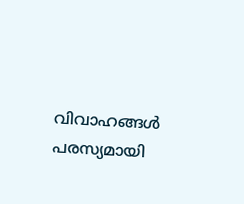വിവാഹങ്ങൾ പരസ്യമായി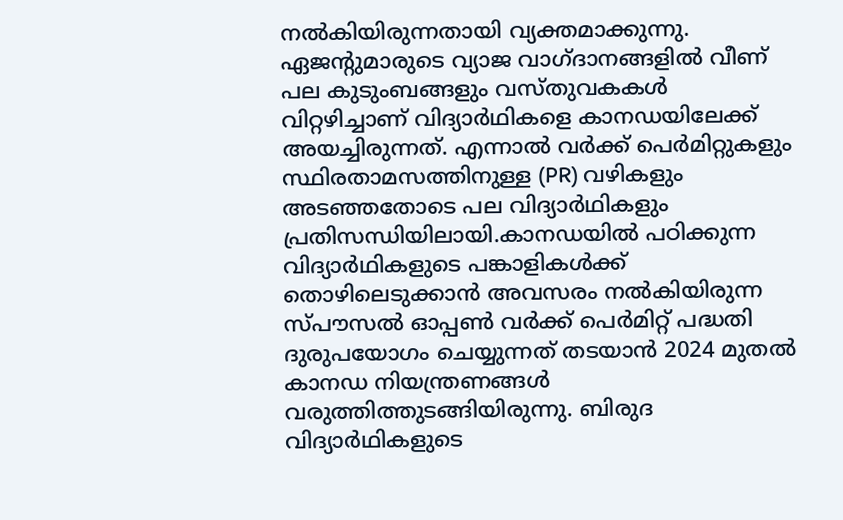നൽകിയിരുന്നതായി വ്യക്തമാക്കുന്നു. ഏജന്റുമാരുടെ വ്യാജ വാഗ്ദാനങ്ങളിൽ വീണ് പല കുടുംബങ്ങളും വസ്തുവകകൾ വിറ്റഴിച്ചാണ് വിദ്യാർഥികളെ കാനഡയിലേക്ക് അയച്ചിരുന്നത്. എന്നാൽ വർക്ക് പെർമിറ്റുകളും സ്ഥിരതാമസത്തിനുള്ള (PR) വഴികളും അടഞ്ഞതോടെ പല വിദ്യാർഥികളും പ്രതിസന്ധിയിലായി.കാനഡയിൽ പഠിക്കുന്ന വിദ്യാർഥികളുടെ പങ്കാളികൾക്ക് തൊഴിലെടുക്കാൻ അവസരം നൽകിയിരുന്ന സ്പൗസൽ ഓപ്പൺ വർക്ക് പെർമിറ്റ് പദ്ധതി ദുരുപയോഗം ചെയ്യുന്നത് തടയാൻ 2024 മുതൽ കാനഡ നിയന്ത്രണങ്ങൾ വരുത്തിത്തുടങ്ങിയിരുന്നു. ബിരുദ വിദ്യാർഥികളുടെ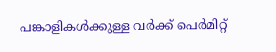പങ്കാളികൾക്കുള്ള വർക്ക് പെർമിറ്റ്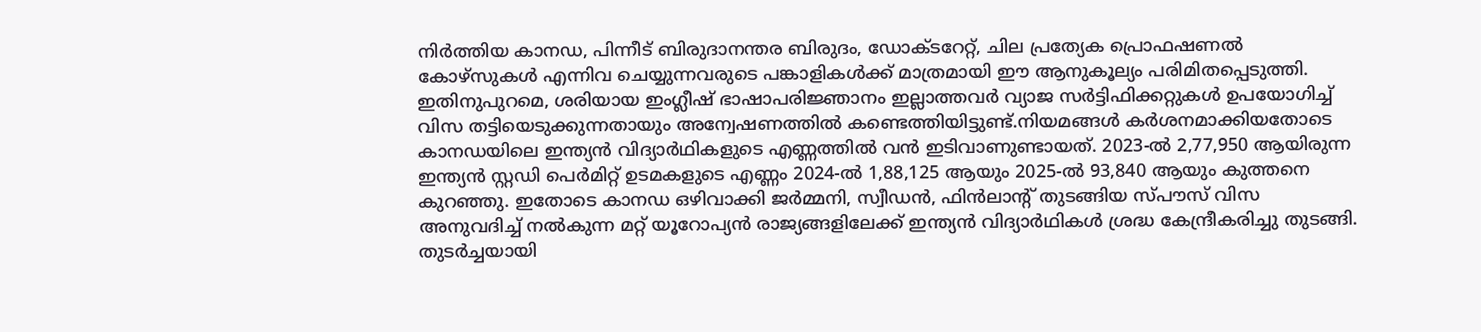നിർത്തിയ കാനഡ, പിന്നീട് ബിരുദാനന്തര ബിരുദം, ഡോക്ടറേറ്റ്, ചില പ്രത്യേക പ്രൊഫഷണൽ കോഴ്സുകൾ എന്നിവ ചെയ്യുന്നവരുടെ പങ്കാളികൾക്ക് മാത്രമായി ഈ ആനുകൂല്യം പരിമിതപ്പെടുത്തി. ഇതിനുപുറമെ, ശരിയായ ഇംഗ്ലീഷ് ഭാഷാപരിജ്ഞാനം ഇല്ലാത്തവർ വ്യാജ സർട്ടിഫിക്കറ്റുകൾ ഉപയോഗിച്ച് വിസ തട്ടിയെടുക്കുന്നതായും അന്വേഷണത്തിൽ കണ്ടെത്തിയിട്ടുണ്ട്.നിയമങ്ങൾ കർശനമാക്കിയതോടെ കാനഡയിലെ ഇന്ത്യൻ വിദ്യാർഥികളുടെ എണ്ണത്തിൽ വൻ ഇടിവാണുണ്ടായത്. 2023-ൽ 2,77,950 ആയിരുന്ന ഇന്ത്യൻ സ്റ്റഡി പെർമിറ്റ് ഉടമകളുടെ എണ്ണം 2024-ൽ 1,88,125 ആയും 2025-ൽ 93,840 ആയും കുത്തനെ കുറഞ്ഞു. ഇതോടെ കാനഡ ഒഴിവാക്കി ജർമ്മനി, സ്വീഡൻ, ഫിൻലാന്റ് തുടങ്ങിയ സ്പൗസ് വിസ അനുവദിച്ച് നൽകുന്ന മറ്റ് യൂറോപ്യൻ രാജ്യങ്ങളിലേക്ക് ഇന്ത്യൻ വിദ്യാർഥികൾ ശ്രദ്ധ കേന്ദ്രീകരിച്ചു തുടങ്ങി. തുടർച്ചയായി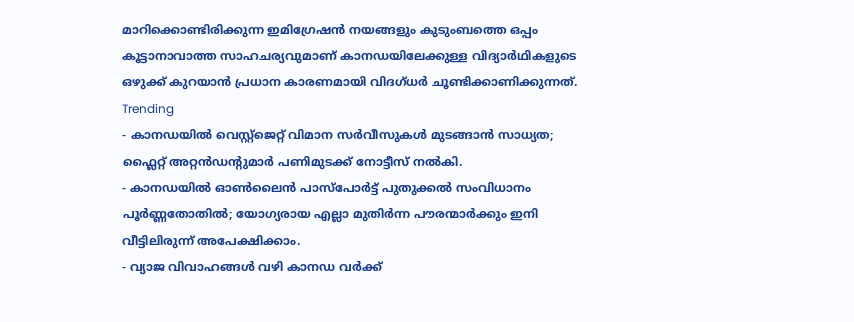മാറിക്കൊണ്ടിരിക്കുന്ന ഇമിഗ്രേഷൻ നയങ്ങളും കുടുംബത്തെ ഒപ്പം കൂട്ടാനാവാത്ത സാഹചര്യവുമാണ് കാനഡയിലേക്കുള്ള വിദ്യാർഥികളുടെ ഒഴുക്ക് കുറയാൻ പ്രധാന കാരണമായി വിദഗ്ധർ ചൂണ്ടിക്കാണിക്കുന്നത്.
Trending
- കാനഡയിൽ വെസ്റ്റ്ജെറ്റ് വിമാന സർവീസുകൾ മുടങ്ങാൻ സാധ്യത; ഫ്ലൈറ്റ് അറ്റൻഡന്റുമാർ പണിമുടക്ക് നോട്ടീസ് നൽകി.
- കാനഡയിൽ ഓൺലൈൻ പാസ്പോർട്ട് പുതുക്കൽ സംവിധാനം പൂർണ്ണതോതിൽ; യോഗ്യരായ എല്ലാ മുതിർന്ന പൗരന്മാർക്കും ഇനി വീട്ടിലിരുന്ന് അപേക്ഷിക്കാം.
- വ്യാജ വിവാഹങ്ങൾ വഴി കാനഡ വർക്ക്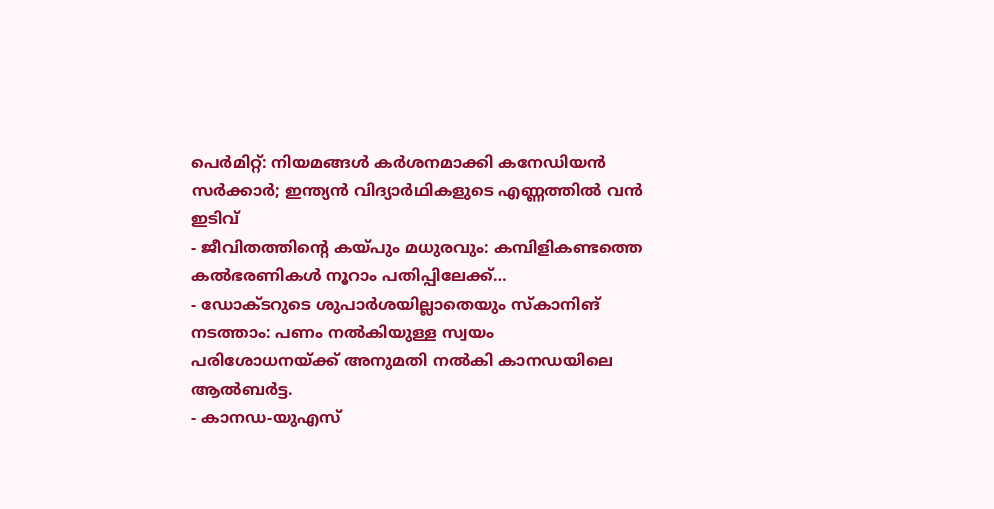പെർമിറ്റ്: നിയമങ്ങൾ കർശനമാക്കി കനേഡിയൻ സർക്കാർ; ഇന്ത്യൻ വിദ്യാർഥികളുടെ എണ്ണത്തിൽ വൻ ഇടിവ്
- ജീവിതത്തിന്റെ കയ്പും മധുരവും: കമ്പിളികണ്ടത്തെ കൽഭരണികൾ നൂറാം പതിപ്പിലേക്ക്…
- ഡോക്ടറുടെ ശുപാർശയില്ലാതെയും സ്കാനിങ് നടത്താം: പണം നൽകിയുള്ള സ്വയം പരിശോധനയ്ക്ക് അനുമതി നൽകി കാനഡയിലെ ആൽബർട്ട.
- കാനഡ-യുഎസ്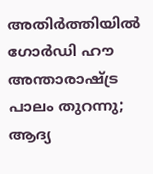അതിർത്തിയിൽ ഗോർഡി ഹൗ അന്താരാഷ്ട്ര പാലം തുറന്നു; ആദ്യ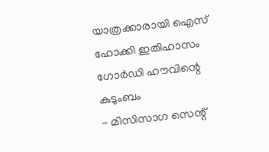യാത്രക്കാരായി ഐസ് ഹോക്കി ഇതിഹാസം ഗോർഡി ഹൗവിന്റെ കുടുംബം
- മിസിസാഗ സെന്റ്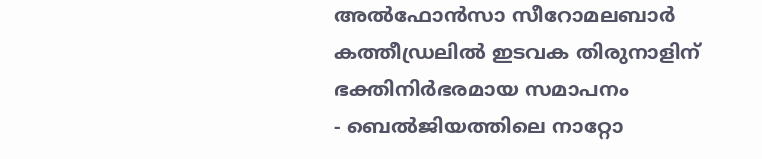അൽഫോൻസാ സീറോമലബാർ കത്തീഡ്രലിൽ ഇടവക തിരുനാളിന് ഭക്തിനിർഭരമായ സമാപനം
- ബെൽജിയത്തിലെ നാറ്റോ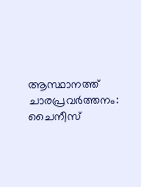ആസ്ഥാനത്ത് ചാരപ്രവർത്തനം: ചൈനീസ്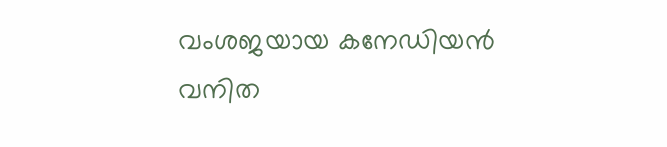വംശജയായ കനേഡിയൻ വനിത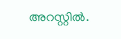അറസ്റ്റിൽ.